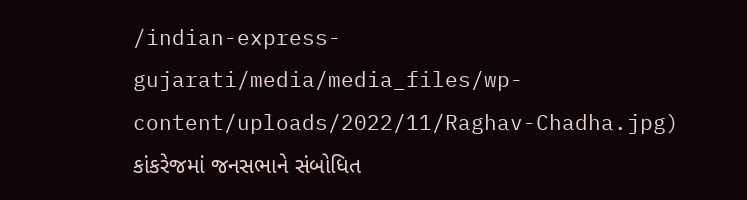/indian-express-gujarati/media/media_files/wp-content/uploads/2022/11/Raghav-Chadha.jpg)
કાંકરેજમાં જનસભાને સંબોધિત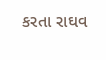કરતા રાઘવ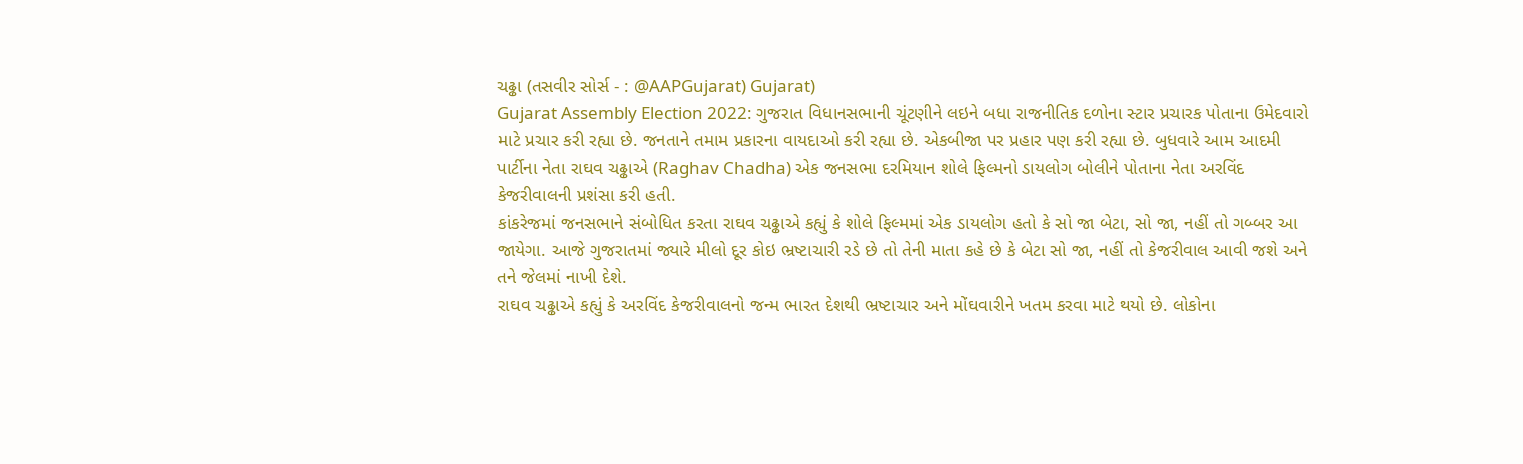ચઢ્ઢા (તસવીર સોર્સ - : @AAPGujarat) Gujarat)
Gujarat Assembly Election 2022: ગુજરાત વિધાનસભાની ચૂંટણીને લઇને બધા રાજનીતિક દળોના સ્ટાર પ્રચારક પોતાના ઉમેદવારો માટે પ્રચાર કરી રહ્યા છે. જનતાને તમામ પ્રકારના વાયદાઓ કરી રહ્યા છે. એકબીજા પર પ્રહાર પણ કરી રહ્યા છે. બુધવારે આમ આદમી પાર્ટીના નેતા રાઘવ ચઢ્ઢાએ (Raghav Chadha) એક જનસભા દરમિયાન શોલે ફિલ્મનો ડાયલોગ બોલીને પોતાના નેતા અરવિંદ કેજરીવાલની પ્રશંસા કરી હતી.
કાંકરેજમાં જનસભાને સંબોધિત કરતા રાઘવ ચઢ્ઢાએ કહ્યું કે શોલે ફિલ્મમાં એક ડાયલોગ હતો કે સો જા બેટા, સો જા, નહીં તો ગબ્બર આ જાયેગા. આજે ગુજરાતમાં જ્યારે મીલો દૂર કોઇ ભ્રષ્ટાચારી રડે છે તો તેની માતા કહે છે કે બેટા સો જા, નહીં તો કેજરીવાલ આવી જશે અને તને જેલમાં નાખી દેશે.
રાઘવ ચઢ્ઢાએ કહ્યું કે અરવિંદ કેજરીવાલનો જન્મ ભારત દેશથી ભ્રષ્ટાચાર અને મોંઘવારીને ખતમ કરવા માટે થયો છે. લોકોના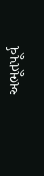અભૂતપૂર્વ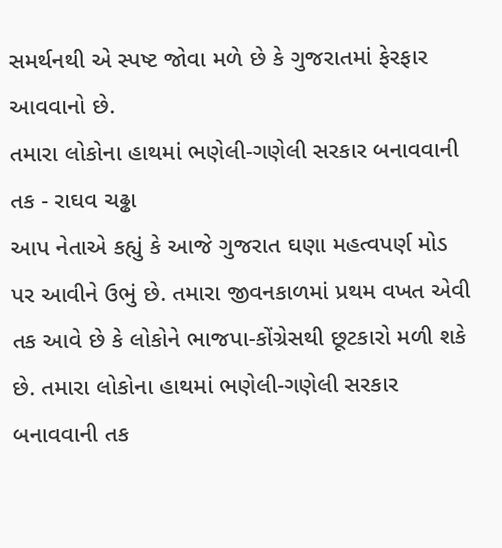સમર્થનથી એ સ્પષ્ટ જોવા મળે છે કે ગુજરાતમાં ફેરફાર આવવાનો છે.
તમારા લોકોના હાથમાં ભણેલી-ગણેલી સરકાર બનાવવાની તક - રાઘવ ચઢ્ઢા
આપ નેતાએ કહ્યું કે આજે ગુજરાત ઘણા મહત્વપર્ણ મોડ પર આવીને ઉભું છે. તમારા જીવનકાળમાં પ્રથમ વખત એવી તક આવે છે કે લોકોને ભાજપા-કોંગ્રેસથી છૂટકારો મળી શકે છે. તમારા લોકોના હાથમાં ભણેલી-ગણેલી સરકાર બનાવવાની તક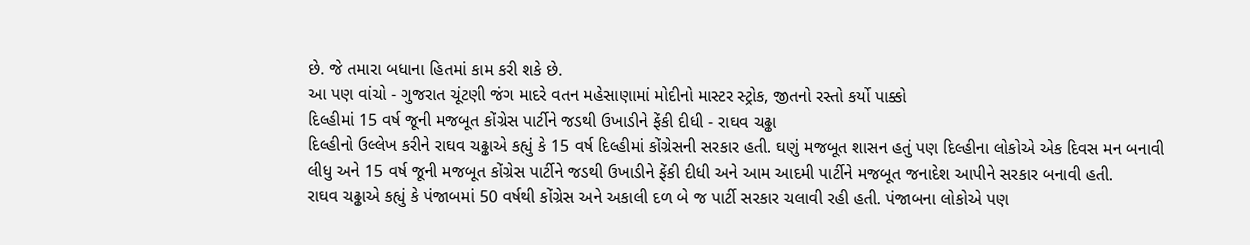છે. જે તમારા બધાના હિતમાં કામ કરી શકે છે.
આ પણ વાંચો - ગુજરાત ચૂંટણી જંગ માદરે વતન મહેસાણામાં મોદીનો માસ્ટર સ્ટ્રોક, જીતનો રસ્તો કર્યો પાક્કો
દિલ્હીમાં 15 વર્ષ જૂની મજબૂત કોંગ્રેસ પાર્ટીને જડથી ઉખાડીને ફેંકી દીધી - રાઘવ ચઢ્ઢા
દિલ્હીનો ઉલ્લેખ કરીને રાઘવ ચઢ્ઢાએ કહ્યું કે 15 વર્ષ દિલ્હીમાં કોંગ્રેસની સરકાર હતી. ઘણું મજબૂત શાસન હતું પણ દિલ્હીના લોકોએ એક દિવસ મન બનાવી લીધુ અને 15 વર્ષ જૂની મજબૂત કોંગ્રેસ પાર્ટીને જડથી ઉખાડીને ફેંકી દીધી અને આમ આદમી પાર્ટીને મજબૂત જનાદેશ આપીને સરકાર બનાવી હતી.
રાઘવ ચઢ્ઢાએ કહ્યું કે પંજાબમાં 50 વર્ષથી કોંગ્રેસ અને અકાલી દળ બે જ પાર્ટી સરકાર ચલાવી રહી હતી. પંજાબના લોકોએ પણ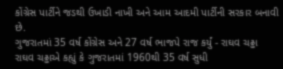કોંગ્રેસ પાર્ટીને જડથી ઉખાડી નાખી અને આમ આદમી પાર્ટીની સરકાર બનાવી છે.
ગુજરાતમાં 35 વર્ષ કોંગ્રેસ અને 27 વર્ષ ભાજપે રાજ કર્યું - રાઘવ ચઢ્ઢા
રાઘવ ચઢ્ઢાએ કહ્યું કે ગુજરાતમાં 1960થી 35 વર્ષ સુધી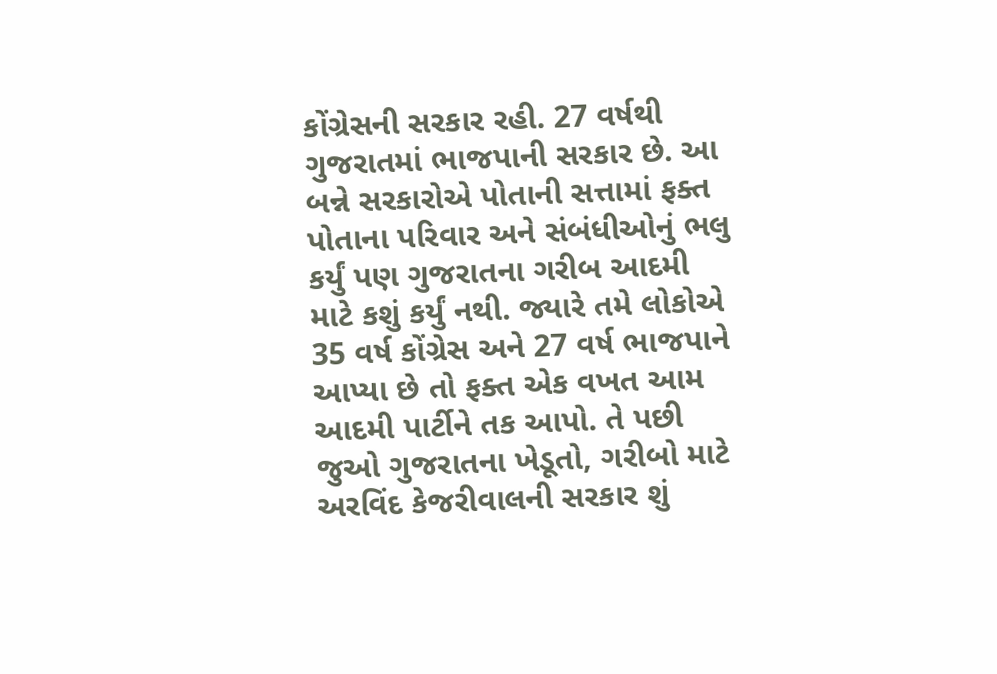કોંગ્રેસની સરકાર રહી. 27 વર્ષથી ગુજરાતમાં ભાજપાની સરકાર છે. આ બન્ને સરકારોએ પોતાની સત્તામાં ફક્ત પોતાના પરિવાર અને સંબંધીઓનું ભલુ કર્યું પણ ગુજરાતના ગરીબ આદમી માટે કશું કર્યું નથી. જ્યારે તમે લોકોએ 35 વર્ષ કોંગ્રેસ અને 27 વર્ષ ભાજપાને આપ્યા છે તો ફક્ત એક વખત આમ આદમી પાર્ટીને તક આપો. તે પછી જુઓ ગુજરાતના ખેડૂતો, ગરીબો માટે અરવિંદ કેજરીવાલની સરકાર શું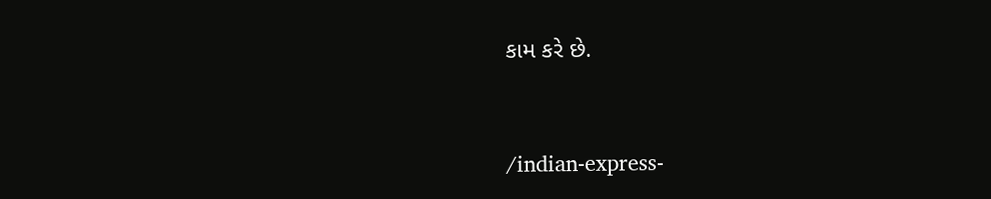કામ કરે છે.


/indian-express-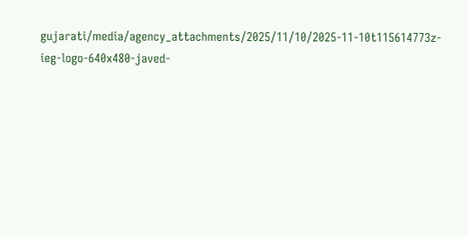gujarati/media/agency_attachments/2025/11/10/2025-11-10t115614773z-ieg-logo-640x480-javed-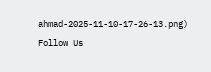ahmad-2025-11-10-17-26-13.png)
Follow Us